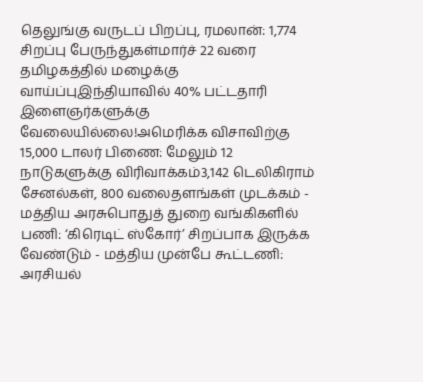தெலுங்கு வருடப் பிறப்பு, ரமலான்: 1,774 சிறப்பு பேருந்துகள்மார்ச் 22 வரை தமிழகத்தில் மழைக்கு வாய்ப்புஇந்தியாவில் 40% பட்டதாரி இளைஞர்களுக்கு வேலையில்லை!அமெரிக்க விசாவிற்கு 15,000 டாலர் பிணை: மேலும் 12 நாடுகளுக்கு விரிவாக்கம்3,142 டெலிகிராம் சேனல்கள், 800 வலைதளங்கள் முடக்கம் - மத்திய அரசுபொதுத் துறை வங்கிகளில் பணி: ‘கிரெடிட் ஸ்கோர்’ சிறப்பாக இருக்க வேண்டும் - மத்திய முன்பே கூட்டணி: அரசியல்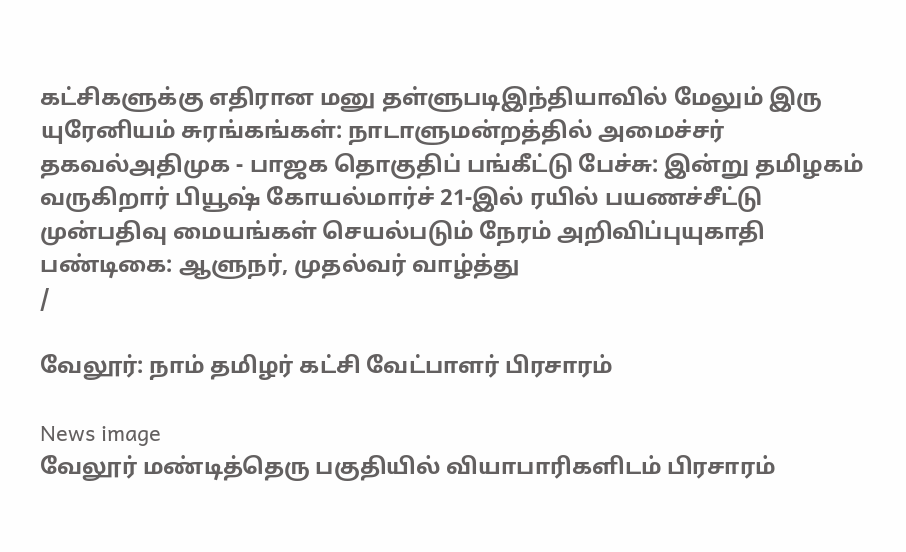கட்சிகளுக்கு எதிரான மனு தள்ளுபடிஇந்தியாவில் மேலும் இரு யுரேனியம் சுரங்கங்கள்: நாடாளுமன்றத்தில் அமைச்சர் தகவல்அதிமுக - பாஜக தொகுதிப் பங்கீட்டு பேச்சு: இன்று தமிழகம் வருகிறார் பியூஷ் கோயல்மார்ச் 21-இல் ரயில் பயணச்சீட்டு முன்பதிவு மையங்கள் செயல்படும் நேரம் அறிவிப்புயுகாதி பண்டிகை: ஆளுநர், முதல்வர் வாழ்த்து
/

வேலூர்: நாம் தமிழர் கட்சி வேட்பாளர் பிரசாரம்

News image
வேலூர் மண்டித்தெரு பகுதியில் வியாபாரிகளிடம் பிரசாரம்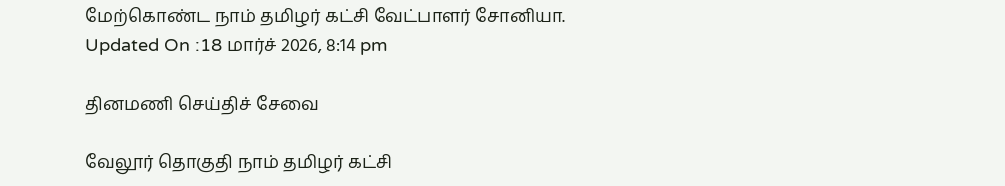மேற்கொண்ட நாம் தமிழர் கட்சி வேட்பாளர் சோனியா.
Updated On :18 மார்ச் 2026, 8:14 pm

தினமணி செய்திச் சேவை

வேலூர் தொகுதி நாம் தமிழர் கட்சி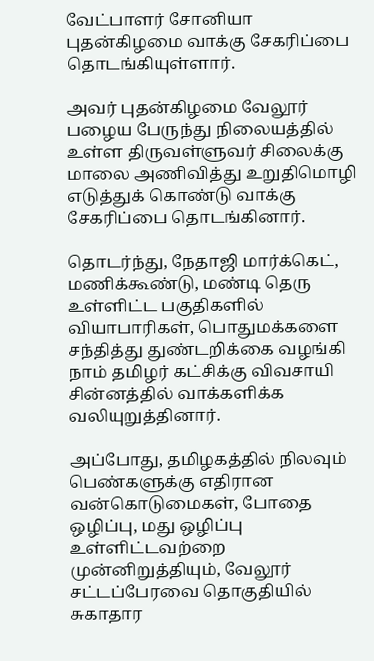வேட்பாளர் சோனியா புதன்கிழமை வாக்கு சேகரிப்பை தொடங்கியுள்ளார்.

அவர் புதன்கிழமை வேலூர் பழைய பேருந்து நிலையத்தில் உள்ள திருவள்ளுவர் சிலைக்கு மாலை அணிவித்து உறுதிமொழி எடுத்துக் கொண்டு வாக்கு சேகரிப்பை தொடங்கினார்.

தொடர்ந்து, நேதாஜி மார்க்கெட், மணிக்கூண்டு, மண்டி தெரு உள்ளிட்ட பகுதிகளில் வியாபாரிகள், பொதுமக்களை சந்தித்து துண்டறிக்கை வழங்கி நாம் தமிழர் கட்சிக்கு விவசாயி சின்னத்தில் வாக்களிக்க வலியுறுத்தினார்.

அப்போது, தமிழகத்தில் நிலவும் பெண்களுக்கு எதிரான வன்கொடுமைகள், போதை ஒழிப்பு, மது ஒழிப்பு உள்ளிட்டவற்றை முன்னிறுத்தியும், வேலூர் சட்டப்பேரவை தொகுதியில் சுகாதார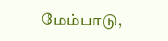மேம்பாடு,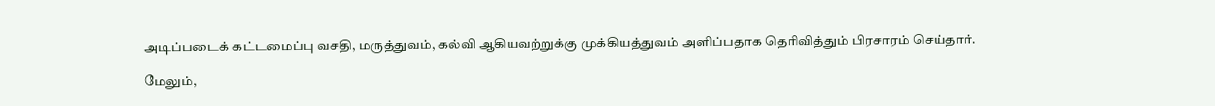அடிப்படைக் கட்டமைப்பு வசதி, மருத்துவம், கல்வி ஆகியவற்றுக்கு முக்கியத்துவம் அளிப்பதாக தெரிவித்தும் பிரசாரம் செய்தார்.

மேலும்,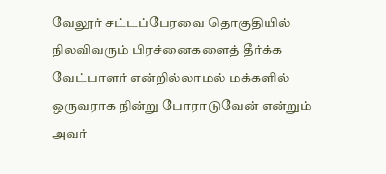வேலூர் சட்டப்பேரவை தொகுதியில் நிலவிவரும் பிரச்னைகளைத் தீர்க்க வேட்பாளர் என்றில்லாமல் மக்களில் ஒருவராக நின்று போராடுவேன் என்றும் அவர்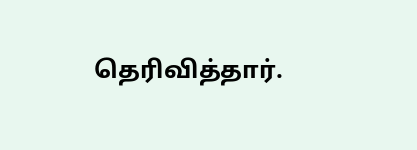தெரிவித்தார்.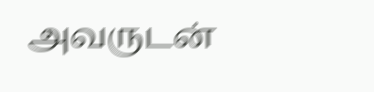அவருடன்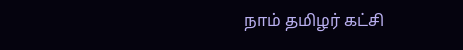நாம் தமிழர் கட்சி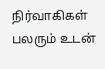நிர்வாகிகள் பலரும் உடன்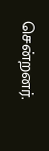சென்றனர்.